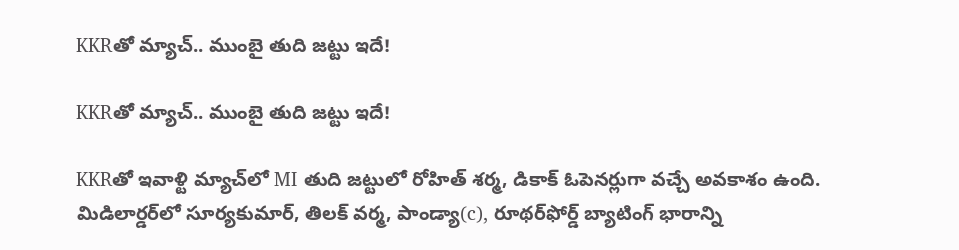KKRతో మ్యాచ్.. ముంబై తుది జట్టు ఇదే!

KKRతో మ్యాచ్.. ముంబై తుది జట్టు ఇదే!

KKRతో ఇవాళ్టి మ్యాచ్‌లో MI తుది జట్టులో రోహిత్ శర్మ, డికాక్ ఓపెనర్లుగా వచ్చే అవకాశం ఉంది. మిడిలార్డర్‌లో సూర్యకుమార్, తిలక్ వర్మ, పాండ్యా(c), రూథర్‌ఫోర్డ్ బ్యాటింగ్ భారాన్ని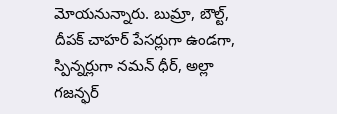మోయనున్నారు. బుమ్రా, బౌల్ట్, దీపక్ చాహర్ పేసర్లుగా ఉండగా, స్పిన్నర్లుగా నమన్ ధీర్, అల్లా గజన్ఫర్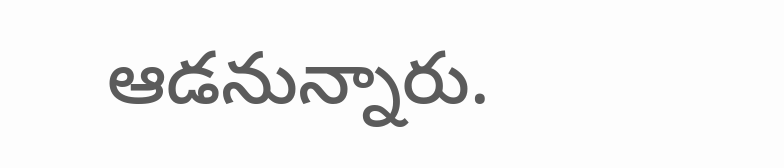ఆడనున్నారు.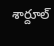శార్దూల్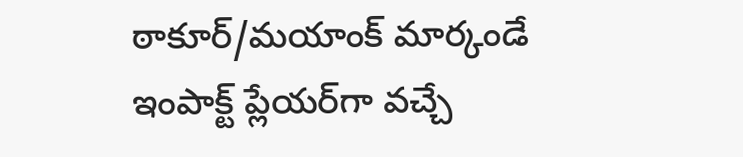ఠాకూర్/మయాంక్ మార్కండే ఇంపాక్ట్ ప్లేయర్‌గా వచ్చే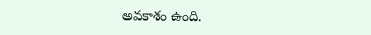అవకాశం ఉంది.